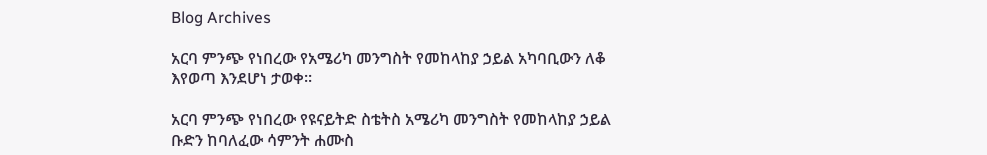Blog Archives

አርባ ምንጭ የነበረው የአሜሪካ መንግስት የመከላከያ ኃይል አካባቢውን ለቆ እየወጣ እንደሆነ ታወቀ፡፡

አርባ ምንጭ የነበረው የዩናይትድ ስቴትስ አሜሪካ መንግስት የመከላከያ ኃይል ቡድን ከባለፈው ሳምንት ሐሙስ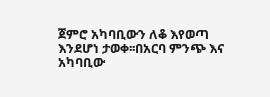ጀምሮ አካባቢውን ለቆ እየወጣ እንደሆነ ታወቀ፡፡በአርባ ምንጭ እና አካባቢው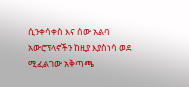ሲንቀሳቀስ እና ሰው አልባ አውሮፕላኖችን ከዚያ እያስነሳ ወደ ሚፈልገው አቅጣጫ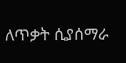ለጥቃት ሲያሰማራ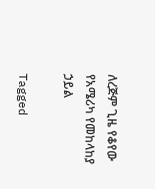ለረጅም ጊዜ የቆየው የአሜሪካ የመከላከያ ኃይል

Tagged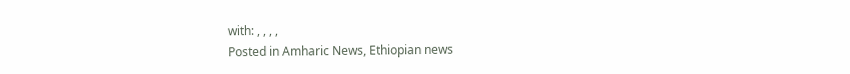with: , , , ,
Posted in Amharic News, Ethiopian news